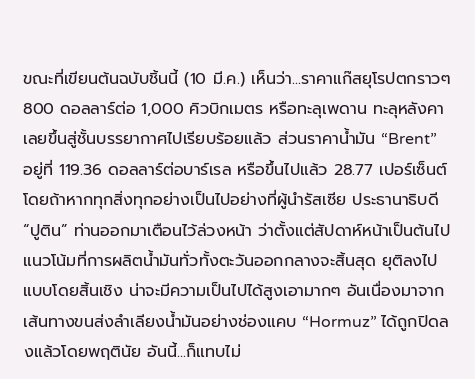ขณะที่เขียนต้นฉบับชิ้นนี้ (10 มี.ค.) เห็นว่า...ราคาแก๊สยุโรปตกราวๆ 800 ดอลลาร์ต่อ 1,000 คิวบิกเมตร หรือทะลุเพดาน ทะลุหลังคา เลยขึ้นสู่ชั้นบรรยากาศไปเรียบร้อยแล้ว ส่วนราคาน้ำมัน “Brent” อยู่ที่ 119.36 ดอลลาร์ต่อบาร์เรล หรือขึ้นไปแล้ว 28.77 เปอร์เซ็นต์ โดยถ้าหากทุกสิ่งทุกอย่างเป็นไปอย่างที่ผู้นำรัสเซีย ประธานาธิบดี “ปูติน” ท่านออกมาเตือนไว้ล่วงหน้า ว่าตั้งแต่สัปดาห์หน้าเป็นต้นไปแนวโน้มที่การผลิตน้ำมันทั่วทั้งตะวันออกกลางจะสิ้นสุด ยุติลงไปแบบโดยสิ้นเชิง น่าจะมีความเป็นไปได้สูงเอามากๆ อันเนื่องมาจากเส้นทางขนส่งลำเลียงน้ำมันอย่างช่องแคบ “Hormuz” ได้ถูกปิดลงแล้วโดยพฤตินัย อันนี้...ก็แทบไม่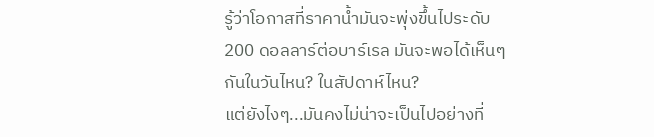รู้ว่าโอกาสที่ราคาน้ำมันจะพุ่งขึ้นไประดับ 200 ดอลลาร์ต่อบาร์เรล มันจะพอได้เห็นๆ กันในวันไหน? ในสัปดาห์ไหน?
แต่ยังไงๆ...มันคงไม่น่าจะเป็นไปอย่างที่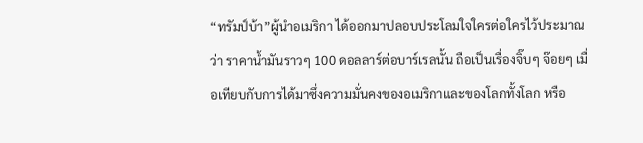“ทรัมป์บ้า”ผู้นำอเมริกา ได้ออกมาปลอบประโลมใจใครต่อใครไว้ประมาณว่า ราคาน้ำมันราวๆ 100 ดอลลาร์ต่อบาร์เรลนั้น ถือเป็นเรื่องจิ๊บๆ จ๊อยๆ เมื่อเทียบกับการได้มาซึ่งความมั่นคงของอเมริกาและของโลกทั้งโลก หรือ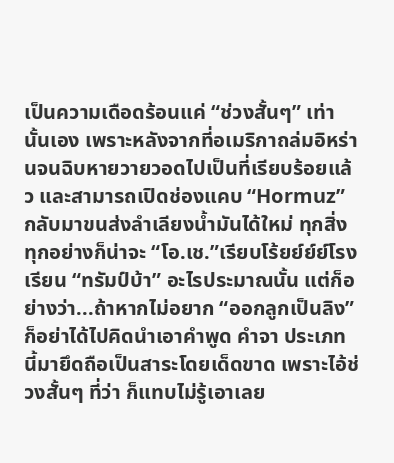เป็นความเดือดร้อนแค่ “ช่วงสั้นๆ” เท่านั้นเอง เพราะหลังจากที่อเมริกาถล่มอิหร่านจนฉิบหายวายวอดไปเป็นที่เรียบร้อยแล้ว และสามารถเปิดช่องแคบ “Hormuz” กลับมาขนส่งลำเลียงน้ำมันได้ใหม่ ทุกสิ่งทุกอย่างก็น่าจะ “โอ.เช.”เรียบโร้ยย์ย์ย์โรงเรียน “ทรัมป์บ้า” อะไรประมาณนั้น แต่ก็อย่างว่า...ถ้าหากไม่อยาก “ออกลูกเป็นลิง” ก็อย่าได้ไปคิดนำเอาคำพูด คำจา ประเภทนี้มายึดถือเป็นสาระโดยเด็ดขาด เพราะไอ้ช่วงสั้นๆ ที่ว่า ก็แทบไม่รู้เอาเลย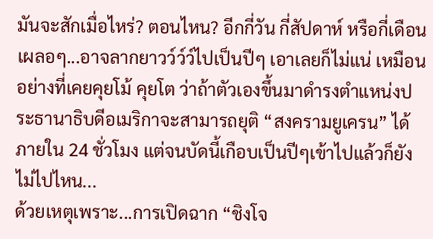มันจะสักเมื่อไหร่? ตอนไหน? อีกกี่วัน กี่สัปดาห์ หรือกี่เดือน เผลอๆ...อาจลากยาวว์ว์ว์ไปเป็นปีๆ เอาเลยก็ไม่แน่ เหมือนอย่างที่เคยคุยโม้ คุยโต ว่าถ้าตัวเองขึ้นมาดำรงตำแหน่งประธานาธิบดีอเมริกาจะสามารถยุติ “สงครามยูเครน” ได้ภายใน 24 ชั่วโมง แต่จนบัดนี้เกือบเป็นปีๆเข้าไปแล้วก็ยังไม่ไปไหน...
ด้วยเหตุเพราะ...การเปิดฉาก “ชิงโจ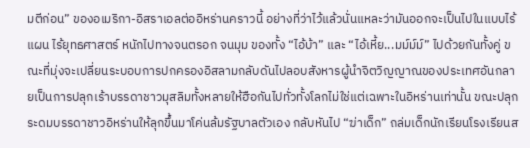มตีก่อน” ของอเมริกา-อิสราเอลต่ออิหร่านคราวนี้ อย่างที่ว่าไว้แล้วนั่นแหละว่ามันออกจะเป็นไปในแบบไร้แผน ไร้ยุทธศาสตร์ หนักไปทางจนตรอก จนมุม ของทั้ง “ไอ้บ้า” และ “ไอ้เหี้ย...มม์ม์ม์” ไปด้วยกันทั้งคู่ ขณะที่มุ่งจะเปลี่ยนระบอบการปกครองอิสลามกลับดันไปลอบสังหารผู้นำจิตวิญญาณของประเทศอันกลายเป็นการปลุกเร้าบรรดาชาวมุสลิมทั้งหลายให้ฮือกันไปทั่วทั้งโลกไม่ใช่แต่เฉพาะในอิหร่านเท่านั้น ขณะปลุกระดมบรรดาชาวอิหร่านให้ลุกขึ้นมาโค่นล้มรัฐบาลตัวเอง กลับหันไป “ฆ่าเด็ก” ถล่มเด็กนักเรียนโรงเรียนส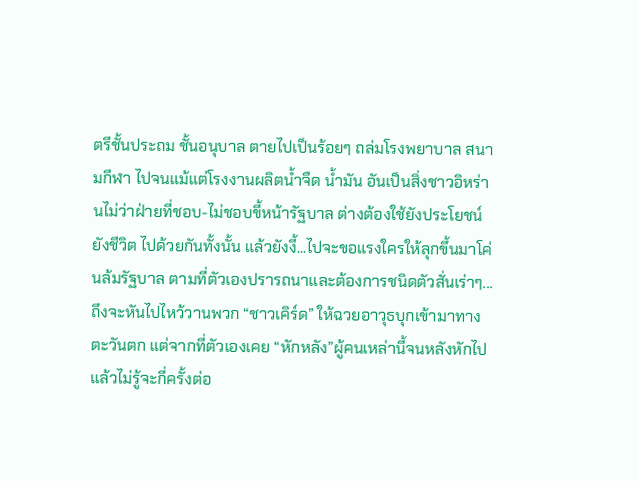ตรีชั้นประถม ชั้นอนุบาล ตายไปเป็นร้อยๆ ถล่มโรงพยาบาล สนามกีฬา ไปจนแม้แต่โรงงานผลิตน้ำจืด น้ำมัน อันเป็นสิ่งชาวอิหร่านไม่ว่าฝ่ายที่ชอบ-ไม่ชอบขี้หน้ารัฐบาล ต่างต้องใช้ยังประโยชน์ ยังชีวิต ไปด้วยกันทั้งนั้น แล้วยังงี้...ไปจะขอแรงใครให้ลุกขึ้นมาโค่นล้มรัฐบาล ตามที่ตัวเองปรารถนาและต้องการชนิดตัวสั่นเร่าๆ...
ถึงจะหันไปไหว้วานพวก “ชาวเคิร์ด” ให้ฉวยอาวุธบุกเข้ามาทางตะวันตก แต่จากที่ตัวเองเคย “หักหลัง”ผู้คนเหล่านี้จนหลังหักไปแล้วไม่รู้จะกี่ครั้งต่อ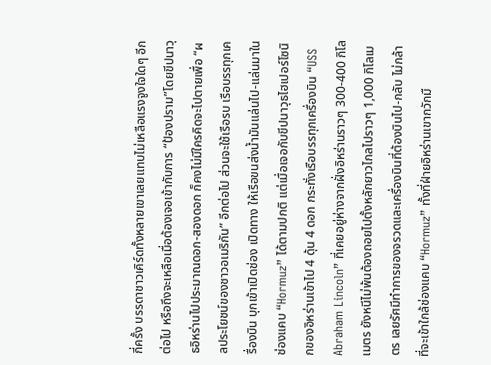กี่ครั้ง บรรดาชาวเคิร์ดทั้งหลายเขาเลยแทบไม่เหลือแรงจูงใจใดๆ อีกต่อไป หรือถึงจะเหลือเมื่อต้องเจอเข้ากับการ “ป้องปราม”โดยขีปนาวุธอิหร่านไปประมาณดอก-สองดอก ก็คงไม่มีใครคิดจะไปตายเพื่อ “ผลประโยชน์ของชาวอเมริกัน” อีกต่อไป ส่วนจะใช้เรือรบ เรือบรรทุกเครื่องบิน บุกเข้าเปิดช่อง เปิดทาง ให้เรือขนส่งน้ำมันแล่นไป-แล่นมาในช่องแคบ “Hormuz” ได้ตามปกติ แต่เมื่อเจอกับขีปนาวุธไฮเปอร์โซนิกของอิหร่านเข้าไป 4 ดุ้น 4 ดอก กระทั่งเรือบรรทุกเครื่องบิน “USS Abraham Lincoln” ที่เคยอยู่ห่างจากฝั่งอิหร่านราวๆ 300-400 กิโลเมตร ยังหนีไม่พ้นต้องถอยไปตั้งหลักยาวไกลไปราวๆ 1,000 กิโลเมตร เลยรัศมีทำการของจรวดและเครื่องบินที่ต้องบินไป-กลับ ไม่กล้าที่จะเข้าใกล้ช่องแคบ “Hormuz” ทั้งที่ฝ่ายอิหร่านเขากวักมื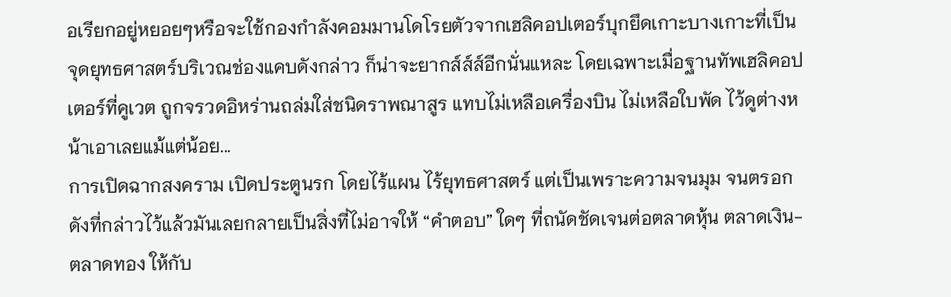อเรียกอยู่หยอยๆหรือจะใช้กองกำลังคอมมานโดโรยตัวจากเฮลิคอปเตอร์บุกยึดเกาะบางเกาะที่เป็นจุดยุทธศาสตร์บริเวณช่องแคบดังกล่าว ก็น่าจะยากส์ส์ส์อีกนั่นแหละ โดยเฉพาะเมื่อฐานทัพเฮลิคอปเตอร์ที่คูเวต ถูกจรวดอิหร่านถล่มใส่ชนิดราพณาสูร แทบไม่เหลือเครื่องบิน ไม่เหลือใบพัด ไว้ดูต่างหน้าเอาเลยแม้แต่น้อย...
การเปิดฉากสงคราม เปิดประตูนรก โดยไร้แผน ไร้ยุทธศาสตร์ แต่เป็นเพราะความจนมุม จนตรอกดังที่กล่าวไว้แล้วมันเลยกลายเป็นสิ่งที่ไม่อาจให้ “คำตอบ” ใดๆ ที่ถนัดชัดเจนต่อตลาดหุ้น ตลาดเงิน-ตลาดทอง ให้กับ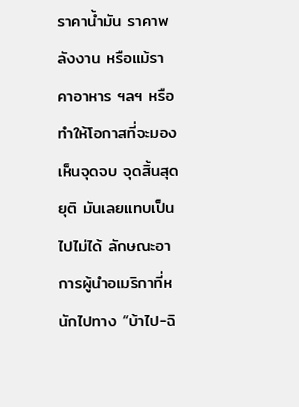ราคาน้ำมัน ราคาพลังงาน หรือแม้ราคาอาหาร ฯลฯ หรือทำให้โอกาสที่จะมองเห็นจุดจบ จุดสิ้นสุดยุติ มันเลยแทบเป็นไปไม่ได้ ลักษณะอาการผู้นำอเมริกาที่หนักไปทาง “บ้าไป-ฉิ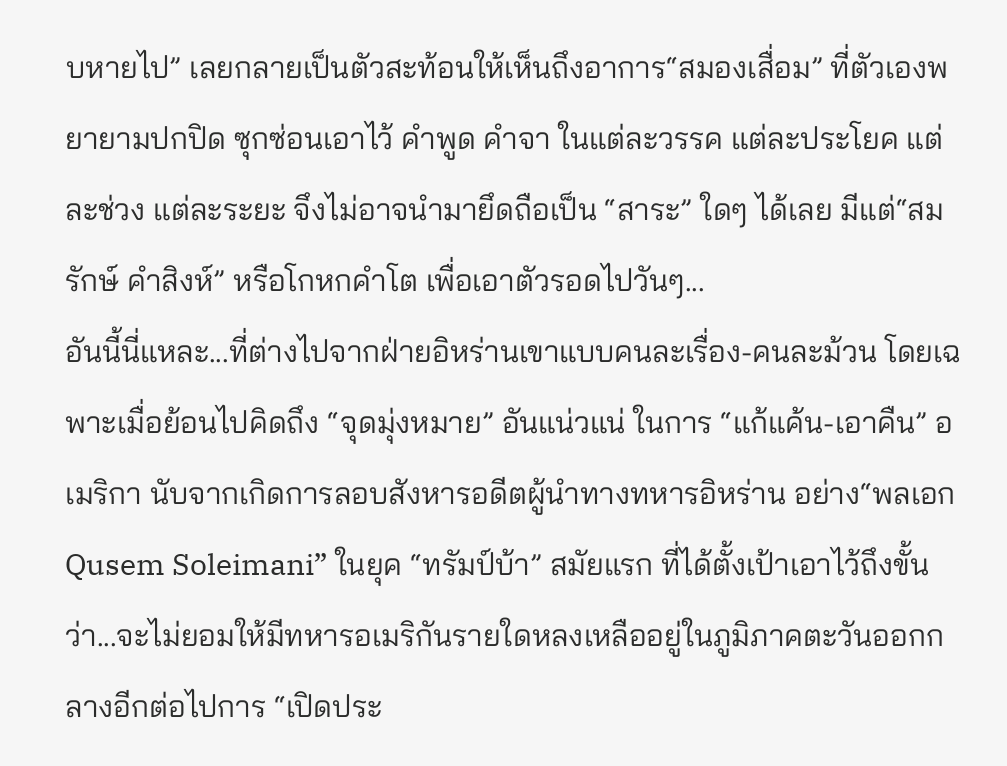บหายไป” เลยกลายเป็นตัวสะท้อนให้เห็นถึงอาการ“สมองเสื่อม” ที่ตัวเองพยายามปกปิด ซุกซ่อนเอาไว้ คำพูด คำจา ในแต่ละวรรค แต่ละประโยค แต่ละช่วง แต่ละระยะ จึงไม่อาจนำมายึดถือเป็น “สาระ” ใดๆ ได้เลย มีแต่“สมรักษ์ คำสิงห์” หรือโกหกคำโต เพื่อเอาตัวรอดไปวันๆ...
อันนี้นี่แหละ...ที่ต่างไปจากฝ่ายอิหร่านเขาแบบคนละเรื่อง-คนละม้วน โดยเฉพาะเมื่อย้อนไปคิดถึง “จุดมุ่งหมาย” อันแน่วแน่ ในการ “แก้แค้น-เอาคืน” อเมริกา นับจากเกิดการลอบสังหารอดีตผู้นำทางทหารอิหร่าน อย่าง“พลเอกQusem Soleimani” ในยุค “ทรัมป์บ้า” สมัยแรก ที่ได้ตั้งเป้าเอาไว้ถึงขั้นว่า...จะไม่ยอมให้มีทหารอเมริกันรายใดหลงเหลืออยู่ในภูมิภาคตะวันออกกลางอีกต่อไปการ “เปิดประ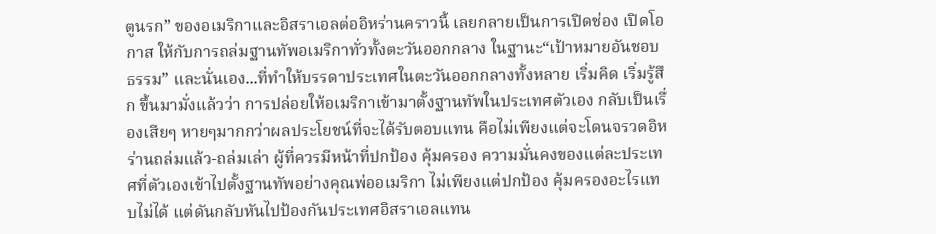ตูนรก” ของอเมริกาและอิสราเอลต่ออิหร่านคราวนี้ เลยกลายเป็นการเปิดช่อง เปิดโอกาส ให้กับการถล่มฐานทัพอเมริกาทั่วทั้งตะวันออกกลาง ในฐานะ“เป้าหมายอันชอบธรรม” และนั่นเอง...ที่ทำให้บรรดาประเทศในตะวันออกกลางทั้งหลาย เริ่มคิด เริ่มรู้สึก ขึ้นมามั่งแล้วว่า การปล่อยให้อเมริกาเข้ามาตั้งฐานทัพในประเทศตัวเอง กลับเป็นเรื่องเสียๆ หายๆมากกว่าผลประโยชน์ที่จะได้รับตอบแทน คือไม่เพียงแต่จะโดนจรวดอิหร่านถล่มแล้ว-ถล่มเล่า ผู้ที่ควรมีหน้าที่ปกป้อง คุ้มครอง ความมั่นคงของแต่ละประเทศที่ตัวเองเข้าไปตั้งฐานทัพอย่างคุณพ่ออเมริกา ไม่เพียงแต่ปกป้อง คุ้มครองอะไรแทบไม่ได้ แต่ดันกลับหันไปป้องกันประเทศอิสราเอลแทน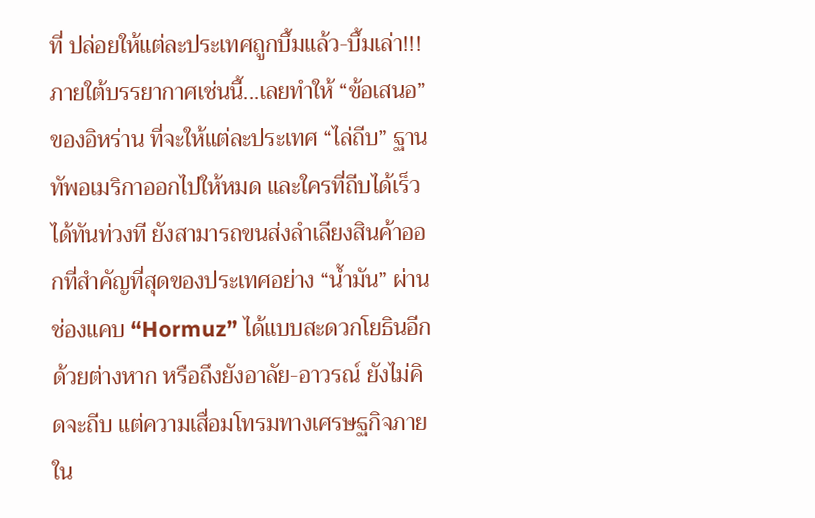ที่ ปล่อยให้แต่ละประเทศถูกบึ้มแล้ว-บึ้มเล่า!!!
ภายใต้บรรยากาศเช่นนี้...เลยทำให้ “ข้อเสนอ” ของอิหร่าน ที่จะให้แต่ละประเทศ “ไล่ถีบ” ฐานทัพอเมริกาออกไปให้หมด และใครที่ถีบได้เร็ว ได้ทันท่วงที ยังสามารถขนส่งลำเลียงสินค้าออกที่สำคัญที่สุดของประเทศอย่าง “น้ำมัน” ผ่านช่องแคบ “Hormuz” ได้แบบสะดวกโยธินอีกด้วยต่างหาก หรือถึงยังอาลัย-อาวรณ์ ยังไม่คิดจะถีบ แต่ความเสื่อมโทรมทางเศรษฐกิจภายใน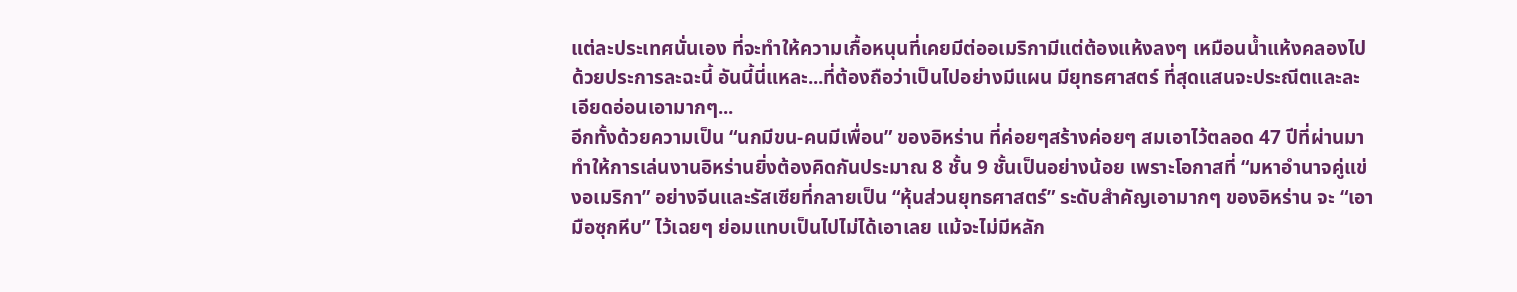แต่ละประเทศนั่นเอง ที่จะทำให้ความเกื้อหนุนที่เคยมีต่ออเมริกามีแต่ต้องแห้งลงๆ เหมือนน้ำแห้งคลองไปด้วยประการละฉะนี้ อันนี้นี่แหละ...ที่ต้องถือว่าเป็นไปอย่างมีแผน มียุทธศาสตร์ ที่สุดแสนจะประณีตและละเอียดอ่อนเอามากๆ...
อีกทั้งด้วยความเป็น “นกมีขน-คนมีเพื่อน” ของอิหร่าน ที่ค่อยๆสร้างค่อยๆ สมเอาไว้ตลอด 47 ปีที่ผ่านมา ทำให้การเล่นงานอิหร่านยิ่งต้องคิดกันประมาณ 8 ชั้น 9 ชั้นเป็นอย่างน้อย เพราะโอกาสที่ “มหาอำนาจคู่แข่งอเมริกา” อย่างจีนและรัสเซียที่กลายเป็น “หุ้นส่วนยุทธศาสตร์” ระดับสำคัญเอามากๆ ของอิหร่าน จะ “เอามือซุกหีบ” ไว้เฉยๆ ย่อมแทบเป็นไปไม่ได้เอาเลย แม้จะไม่มีหลัก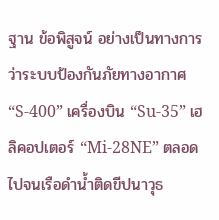ฐาน ข้อพิสูจน์ อย่างเป็นทางการว่าระบบป้องกันภัยทางอากาศ “S-400” เครื่องบิน “Su-35” เฮลิคอปเตอร์ “Mi-28NE” ตลอดไปจนเรือดำน้ำติดขีปนาวุธ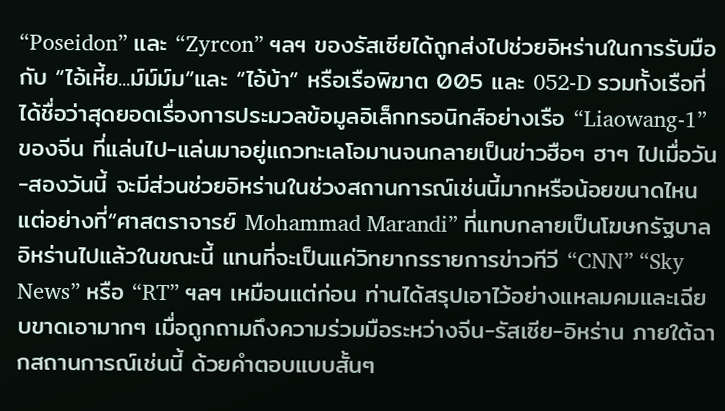“Poseidon” และ “Zyrcon” ฯลฯ ของรัสเซียได้ถูกส่งไปช่วยอิหร่านในการรับมือกับ “ไอ้เหี้ย...ม์ม์ม์ม”และ “ไอ้บ้า” หรือเรือพิฆาต 005 และ 052-D รวมทั้งเรือที่ได้ชื่อว่าสุดยอดเรื่องการประมวลข้อมูลอิเล็กทรอนิกส์อย่างเรือ “Liaowang-1” ของจีน ที่แล่นไป-แล่นมาอยู่แถวทะเลโอมานจนกลายเป็นข่าวฮือๆ ฮาๆ ไปเมื่อวัน-สองวันนี้ จะมีส่วนช่วยอิหร่านในช่วงสถานการณ์เช่นนี้มากหรือน้อยขนาดไหน แต่อย่างที่“ศาสตราจารย์ Mohammad Marandi” ที่แทบกลายเป็นโฆษกรัฐบาลอิหร่านไปแล้วในขณะนี้ แทนที่จะเป็นแค่วิทยากรรายการข่าวทีวี “CNN” “Sky News” หรือ “RT” ฯลฯ เหมือนแต่ก่อน ท่านได้สรุปเอาไว้อย่างแหลมคมและเฉียบขาดเอามากๆ เมื่อถูกถามถึงความร่วมมือระหว่างจีน-รัสเซีย-อิหร่าน ภายใต้ฉากสถานการณ์เช่นนี้ ด้วยคำตอบแบบสั้นๆ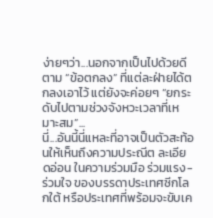ง่ายๆว่า...นอกจากเป็นไปด้วยดีตาม “ข้อตกลง” ที่แต่ละฝ่ายได้ตกลงเอาไว้ แต่ยังจะค่อยๆ “ยกระดับไปตามช่วงจังหวะเวลาที่เหมาะสม”...
นี่...อันนี้นี่แหละที่อาจเป็นตัวสะท้อนให้เห็นถึงความประณีต ละเอียดอ่อน ในความร่วมมือ ร่วมแรง-ร่วมใจ ของบรรดาประเทศซีกโลกใต้ หรือประเทศที่พร้อมจะขับเค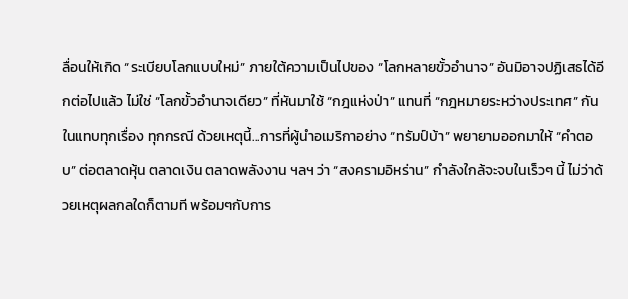ลื่อนให้เกิด “ระเบียบโลกแบบใหม่” ภายใต้ความเป็นไปของ “โลกหลายขั้วอำนาจ” อันมิอาจปฏิเสธได้อีกต่อไปแล้ว ไม่ใช่ “โลกขั้วอำนาจเดียว” ที่หันมาใช้ “กฎแห่งป่า” แทนที่ “กฎหมายระหว่างประเทศ” กันในแทบทุกเรื่อง ทุกกรณี ด้วยเหตุนี้...การที่ผู้นำอเมริกาอย่าง “ทรัมป์บ้า” พยายามออกมาให้ “คำตอบ” ต่อตลาดหุ้น ตลาดเงิน ตลาดพลังงาน ฯลฯ ว่า “สงครามอิหร่าน” กำลังใกล้จะจบในเร็วๆ นี้ ไม่ว่าด้วยเหตุผลกลใดก็ตามที พร้อมๆกับการ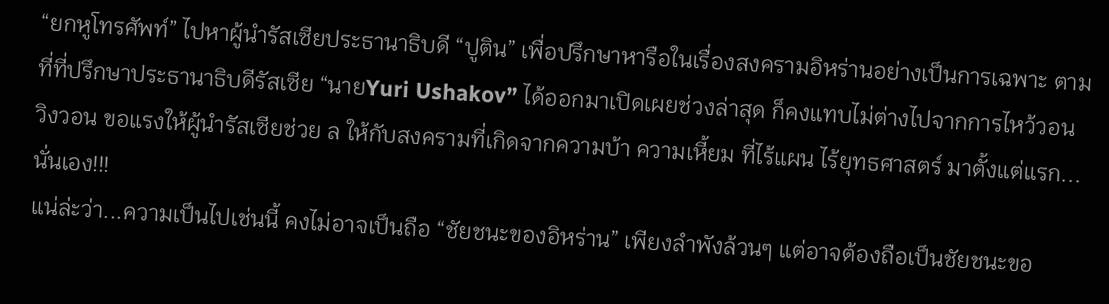“ยกหูโทรศัพท์” ไปหาผู้นำรัสเซียประธานาธิบดี “ปูติน” เพื่อปรึกษาหารือในเรื่องสงครามอิหร่านอย่างเป็นการเฉพาะ ตามที่ที่ปรึกษาประธานาธิบดีรัสเซีย “นายYuri Ushakov” ได้ออกมาเปิดเผยช่วงล่าสุด ก็คงแทบไม่ต่างไปจากการไหว้วอน วิงวอน ขอแรงให้ผู้นำรัสเซียช่วย ล ให้กับสงครามที่เกิดจากความบ้า ความเหี้ยม ที่ไร้แผน ไร้ยุทธศาสตร์ มาตั้งแต่แรก...นั่นเอง!!!
แน่ล่ะว่า...ความเป็นไปเช่นนี้ คงไม่อาจเป็นถือ “ชัยชนะของอิหร่าน” เพียงลำพังล้วนๆ แต่อาจต้องถือเป็นชัยชนะขอ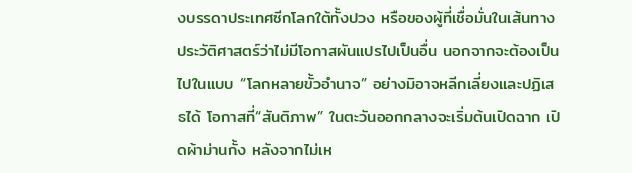งบรรดาประเทศซีกโลกใต้ทั้งปวง หรือของผู้ที่เชื่อมั่นในเส้นทางประวัติศาสตร์ว่าไม่มีโอกาสผันแปรไปเป็นอื่น นอกจากจะต้องเป็นไปในแบบ “โลกหลายขั้วอำนาจ” อย่างมิอาจหลีกเลี่ยงและปฏิเสธได้ โอกาสที่“สันติภาพ” ในตะวันออกกลางจะเริ่มต้นเปิดฉาก เปิดผ้าม่านกั้ง หลังจากไม่เห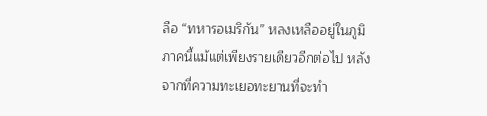ลือ “ทหารอเมริกัน” หลงเหลืออยู่ในภูมิภาคนี้แม้แต่เพียงรายเดียวอีกต่อไป หลังจากที่ความทะเยอทะยานที่จะทำ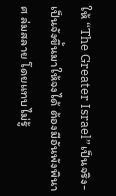ให้ “The Greater Israel”เป็นจริง-เป็นจังขึ้นมาให้จงได้ ต้องมีอันพังพินาศ ล่มสลาย โดยแทบไม่รู้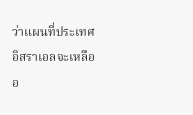ว่าแผนที่ประเทศอิสราเอลจะเหลืออ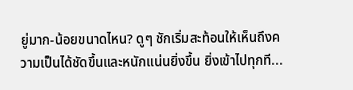ยู่มาก-น้อยขนาดไหน? ดูๆ ชักเริ่มสะท้อนให้เห็นถึงความเป็นได้ชัดขึ้นและหนักแน่นยิ่งขึ้น ยิ่งเข้าไปทุกที...